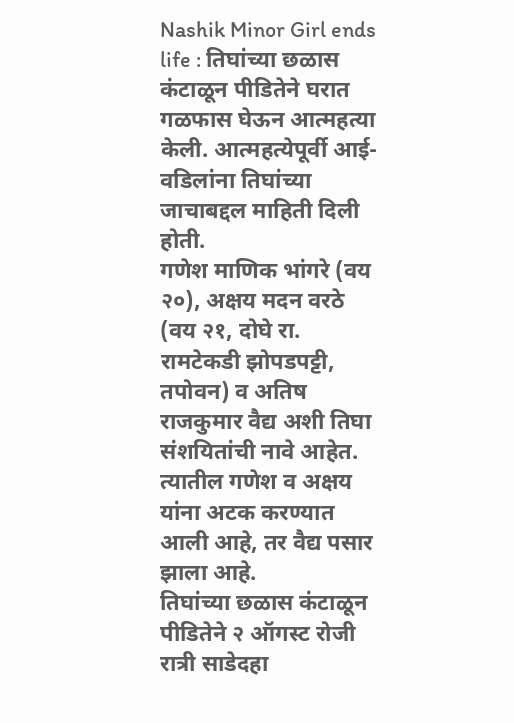Nashik Minor Girl ends life : तिघांच्या छळास कंटाळून पीडितेने घरात गळफास घेऊन आत्महत्या केली. आत्महत्येपूर्वी आई-वडिलांना तिघांच्या जाचाबद्दल माहिती दिली होती.
गणेश माणिक भांगरे (वय २०), अक्षय मदन वरठे (वय २१, दोघे रा. रामटेकडी झोपडपट्टी, तपोवन) व अतिष राजकुमार वैद्य अशी तिघा संशयितांची नावे आहेत. त्यातील गणेश व अक्षय यांना अटक करण्यात आली आहे, तर वैद्य पसार झाला आहे.
तिघांच्या छळास कंटाळून पीडितेने २ ऑगस्ट रोजी रात्री साडेदहा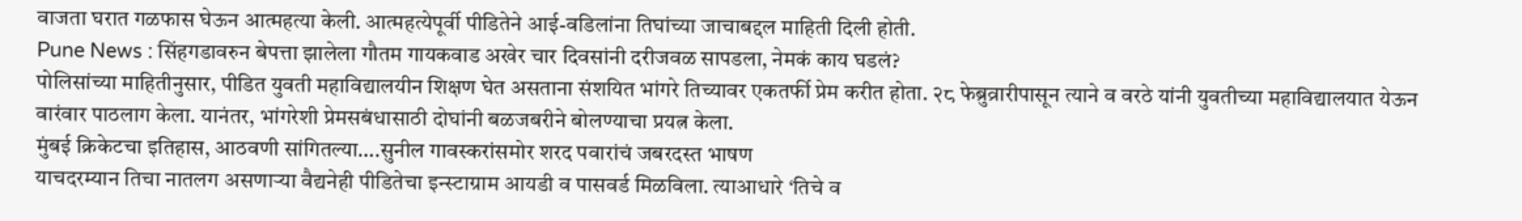वाजता घरात गळफास घेऊन आत्महत्या केली. आत्महत्येपूर्वी पीडितेने आई-वडिलांना तिघांच्या जाचाबद्दल माहिती दिली होती.
Pune News : सिंहगडावरुन बेपत्ता झालेला गौतम गायकवाड अखेर चार दिवसांनी दरीजवळ सापडला, नेमकं काय घडलं?
पोलिसांच्या माहितीनुसार, पीडित युवती महाविद्यालयीन शिक्षण घेत असताना संशयित भांगरे तिच्यावर एकतर्फी प्रेम करीत होता. २८ फेब्रुव्रारीपासून त्याने व वरठे यांनी युवतीच्या महाविद्यालयात येऊन वारंवार पाठलाग केला. यानंतर, भांगरेशी प्रेमसबंधासाठी दोघांनी बळजबरीने बोलण्याचा प्रयत्न केला.
मुंबई क्रिकेटचा इतिहास, आठवणी सांगितल्या….सुनील गावस्करांसमोर शरद पवारांचं जबरदस्त भाषण
याचदरम्यान तिचा नातलग असणाऱ्या वैद्यनेही पीडितेचा इन्स्टाग्राम आयडी व पासवर्ड मिळविला. त्याआधारे ‘तिचे व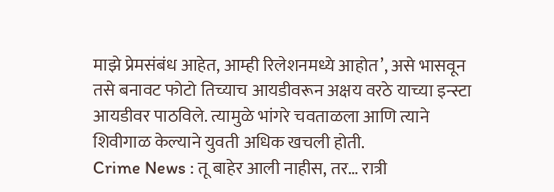माझे प्रेमसंबंध आहेत, आम्ही रिलेशनमध्ये आहोत’, असे भासवून तसे बनावट फोटो तिच्याच आयडीवरून अक्षय वरठे याच्या इन्स्टा आयडीवर पाठविले. त्यामुळे भांगरे चवताळला आणि त्याने शिवीगाळ केल्याने युवती अधिक खचली होती.
Crime News : तू बाहेर आली नाहीस, तर… रात्री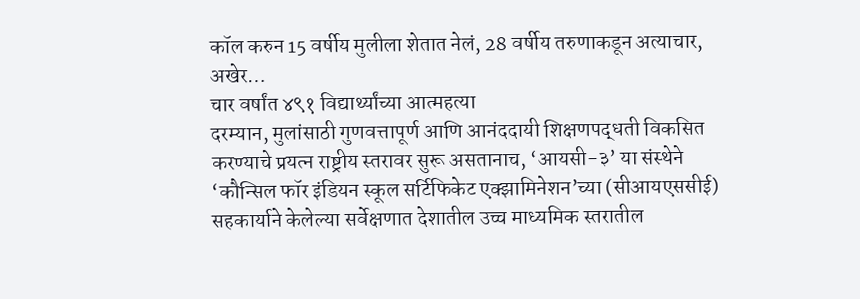कॉल करुन 15 वर्षीय मुलीला शेतात नेलं, 28 वर्षीय तरुणाकडून अत्याचार, अखेर…
चार वर्षांत ४९१ विद्यार्थ्यांच्या आत्महत्या
दरम्यान, मुलांसाठी गुणवत्तापूर्ण आणि आनंददायी शिक्षणपद्धती विकसित करण्याचे प्रयत्न राष्ट्रीय स्तरावर सुरू असतानाच, ‘आयसी-३’ या संस्थेने ‘कौन्सिल फॉर इंडियन स्कूल सर्टिफिकेट एक्झामिनेशन’च्या (सीआयएससीई) सहकार्याने केलेल्या सर्वेक्षणात देशातील उच्च माध्यमिक स्तरातील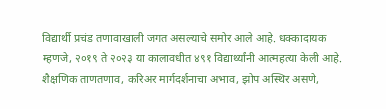विद्यार्थी प्रचंड तणावाखाली जगत असल्याचे समोर आले आहे. धक्कादायक म्हणजे, २०१९ ते २०२३ या कालावधीत ४९१ विद्यार्थ्यांनी आत्महत्या केली आहे. शैक्षणिक ताणतणाव, करिअर मार्गदर्शनाचा अभाव, झोप अस्थिर असणे,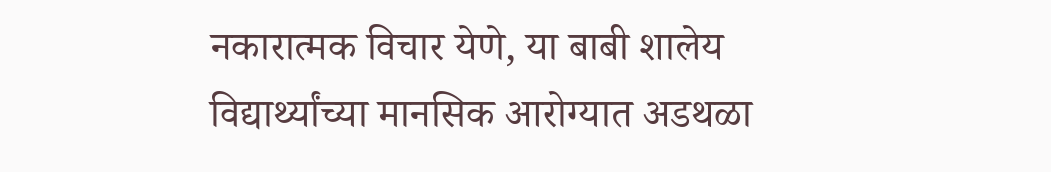नकारात्मक विचार येणे, या बाबी शालेय विद्यार्थ्यांच्या मानसिक आरोग्यात अडथळा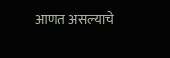आणत असल्याचे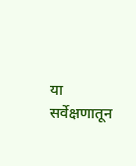या सर्वेक्षणातून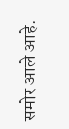समोर आले आहे.